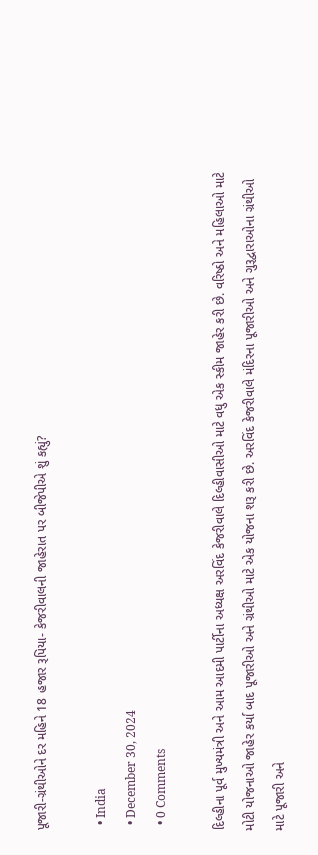પૂજારી-ગ્રંથીઓને દર મહિને 18 હજાર રૂપિયા- કેજરીવાલની જાહેરાત પર બીજેપીએ શું કહ્યું?

  • India
  • December 30, 2024
  • 0 Comments

દિલ્હીના પૂર્વ મુખ્યમંત્રી અને આમ આદમી પાર્ટીના અધ્યક્ષ અરવિંદ કેજરીવાલે દિલ્હીવાસીઓ માટે વધુ એક સ્કીમ જાહેર કરી છે. વરિષ્ઠો અને મહિલાઓ માટે મોટી યોજનાઓ જાહેર કર્યા બાદ પૂજારીઓ અને ગ્રંથીઓ માટે એક યોજના શરૂ કરી છે. અરવિંદ કેજરીવાલે મંદિરના પૂજારીઓ અને ગુરૂદ્વારાઓના ગ્રંથીઓ માટે પૂજારી અને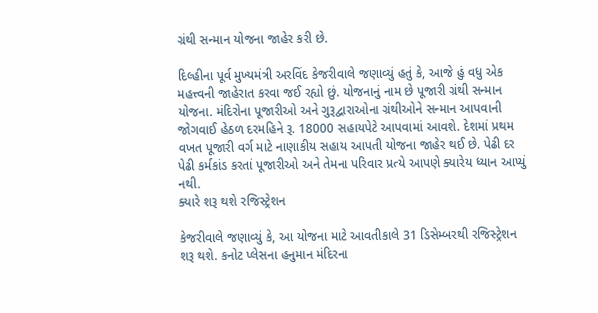ગ્રંથી સન્માન યોજના જાહેર કરી છે.

દિલ્હીના પૂર્વ મુખ્યમંત્રી અરવિંદ કેજરીવાલે જણાવ્યું હતું કે, આજે હું વધુ એક મહત્ત્વની જાહેરાત કરવા જઈ રહ્યો છું. યોજનાનું નામ છે પૂજારી ગ્રંથી સન્માન યોજના. મંદિરોના પૂજારીઓ અને ગુરૂદ્વારાઓના ગ્રંથીઓને સન્માન આપવાની જોગવાઈ હેઠળ દરમહિને રૂ. 18000 સહાયપેટે આપવામાં આવશે. દેશમાં પ્રથમ વખત પૂજારી વર્ગ માટે નાણાકીય સહાય આપતી યોજના જાહેર થઈ છે. પેઢી દર પેઢી કર્મકાંડ કરતાં પૂજારીઓ અને તેમના પરિવાર પ્રત્યે આપણે ક્યારેય ધ્યાન આપ્યું નથી.
ક્યારે શરૂ થશે રજિસ્ટ્રેશન

કેજરીવાલે જણાવ્યું કે, આ યોજના માટે આવતીકાલે 31 ડિસેમ્બરથી રજિસ્ટ્રેશન શરૂ થશે. કનોટ પ્લેસના હનુમાન મંદિરના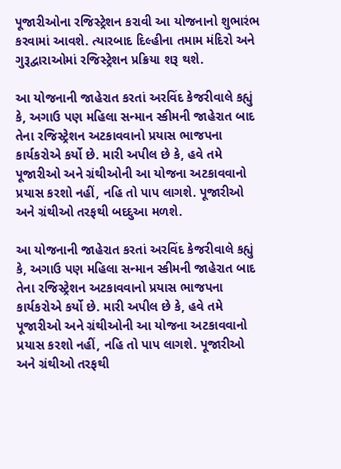પૂજારીઓના રજિસ્ટ્રેશન કરાવી આ યોજનાનો શુભારંભ કરવામાં આવશે. ત્યારબાદ દિલ્હીના તમામ મંદિરો અને ગુરૂદ્વારાઓમાં રજિસ્ટ્રેશન પ્રક્રિયા શરૂ થશે.

આ યોજનાની જાહેરાત કરતાં અરવિંદ કેજરીવાલે કહ્યું કે, અગાઉ પણ મહિલા સન્માન સ્કીમની જાહેરાત બાદ તેના રજિસ્ટ્રેશન અટકાવવાનો પ્રયાસ ભાજપના કાર્યકરોએ કર્યો છે. મારી અપીલ છે કે, હવે તમે પૂજારીઓ અને ગ્રંથીઓની આ યોજના અટકાવવાનો પ્રયાસ કરશો નહીં, નહિ તો પાપ લાગશે. પૂજારીઓ અને ગ્રંથીઓ તરફથી બદદુઆ મળશે.

આ યોજનાની જાહેરાત કરતાં અરવિંદ કેજરીવાલે કહ્યું કે, અગાઉ પણ મહિલા સન્માન સ્કીમની જાહેરાત બાદ તેના રજિસ્ટ્રેશન અટકાવવાનો પ્રયાસ ભાજપના કાર્યકરોએ કર્યો છે. મારી અપીલ છે કે, હવે તમે પૂજારીઓ અને ગ્રંથીઓની આ યોજના અટકાવવાનો પ્રયાસ કરશો નહીં, નહિ તો પાપ લાગશે. પૂજારીઓ અને ગ્રંથીઓ તરફથી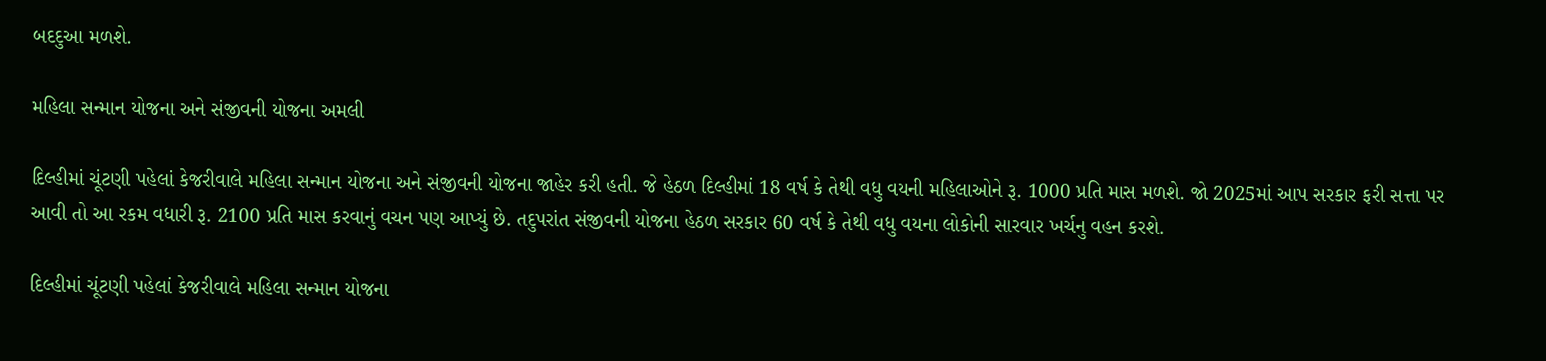બદદુઆ મળશે.

મહિલા સન્માન યોજના અને સંજીવની યોજના અમલી

દિલ્હીમાં ચૂંટણી પહેલાં કેજરીવાલે મહિલા સન્માન યોજના અને સંજીવની યોજના જાહેર કરી હતી. જે હેઠળ દિલ્હીમાં 18 વર્ષ કે તેથી વધુ વયની મહિલાઓને રૂ. 1000 પ્રતિ માસ મળશે. જો 2025માં આપ સરકાર ફરી સત્તા પર આવી તો આ રકમ વધારી રૂ. 2100 પ્રતિ માસ કરવાનું વચન પણ આપ્યું છે. તદુપરાંત સંજીવની યોજના હેઠળ સરકાર 60 વર્ષ કે તેથી વધુ વયના લોકોની સારવાર ખર્ચનુ વહન કરશે.

દિલ્હીમાં ચૂંટણી પહેલાં કેજરીવાલે મહિલા સન્માન યોજના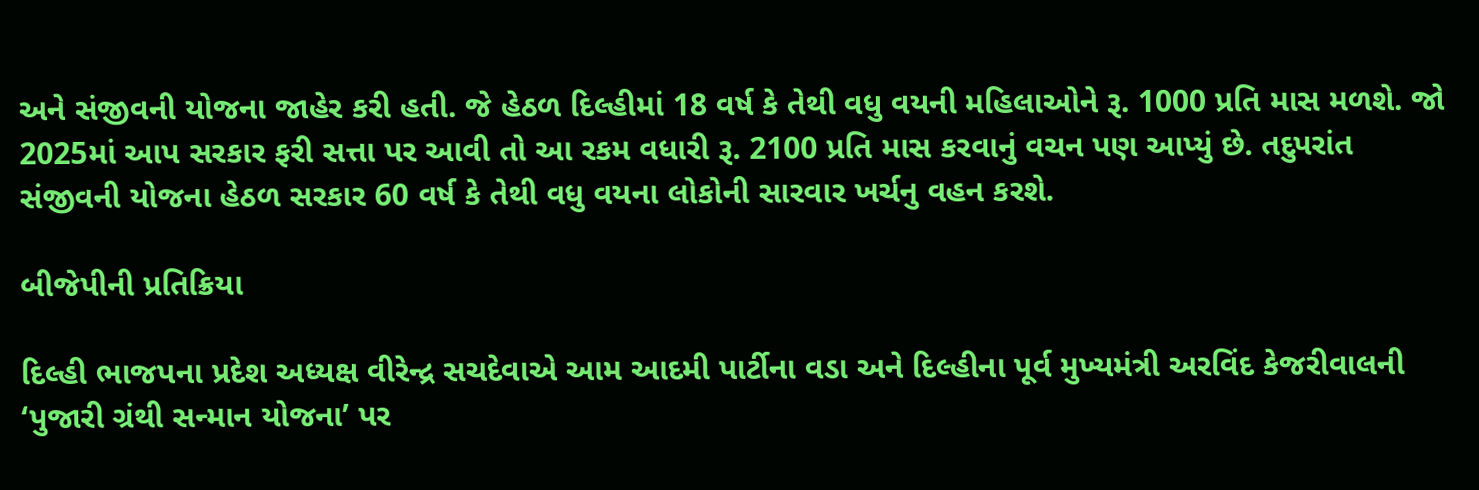અને સંજીવની યોજના જાહેર કરી હતી. જે હેઠળ દિલ્હીમાં 18 વર્ષ કે તેથી વધુ વયની મહિલાઓને રૂ. 1000 પ્રતિ માસ મળશે. જો 2025માં આપ સરકાર ફરી સત્તા પર આવી તો આ રકમ વધારી રૂ. 2100 પ્રતિ માસ કરવાનું વચન પણ આપ્યું છે. તદુપરાંત સંજીવની યોજના હેઠળ સરકાર 60 વર્ષ કે તેથી વધુ વયના લોકોની સારવાર ખર્ચનુ વહન કરશે.

બીજેપીની પ્રતિક્રિયા

દિલ્હી ભાજપના પ્રદેશ અધ્યક્ષ વીરેન્દ્ર સચદેવાએ આમ આદમી પાર્ટીના વડા અને દિલ્હીના પૂર્વ મુખ્યમંત્રી અરવિંદ કેજરીવાલની ‘પુજારી ગ્રંથી સન્માન યોજના’ પર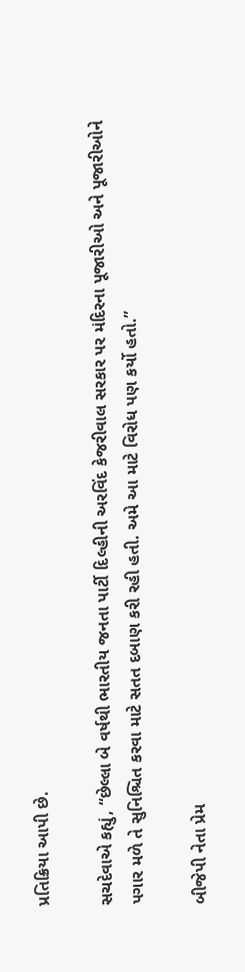પ્રતિક્રિયા આપી છે.

સચદેવાએ કહ્યું, “છેલ્લા બે વર્ષથી ભારતીય જનતા પાર્ટી દિલ્હીની અરવિંદ કેજરીવાલ સરકાર પર મંદિરના પૂજારીઓ અને પૂજારીઓને પગાર મળે તે સુનિશ્ચિત કરવા માટે સતત દબાણ કરી રહી હતી. અમે આ માટે વિરોધ પણ કર્યો હતો.”

બીજેપી નેતા પ્રેમ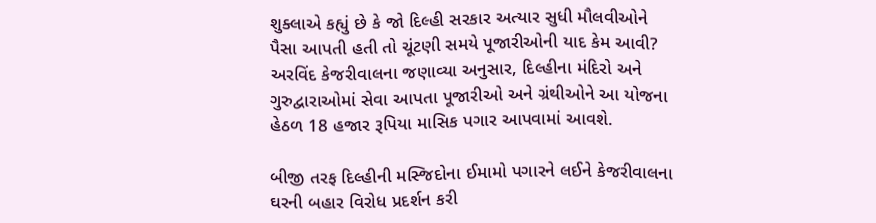શુક્લાએ કહ્યું છે કે જો દિલ્હી સરકાર અત્યાર સુધી મૌલવીઓને પૈસા આપતી હતી તો ચૂંટણી સમયે પૂજારીઓની યાદ કેમ આવી? અરવિંદ કેજરીવાલના જણાવ્યા અનુસાર, દિલ્હીના મંદિરો અને ગુરુદ્વારાઓમાં સેવા આપતા પૂજારીઓ અને ગ્રંથીઓને આ યોજના હેઠળ 18 હજાર રૂપિયા માસિક પગાર આપવામાં આવશે.

બીજી તરફ દિલ્હીની મસ્જિદોના ઈમામો પગારને લઈને કેજરીવાલના ઘરની બહાર વિરોધ પ્રદર્શન કરી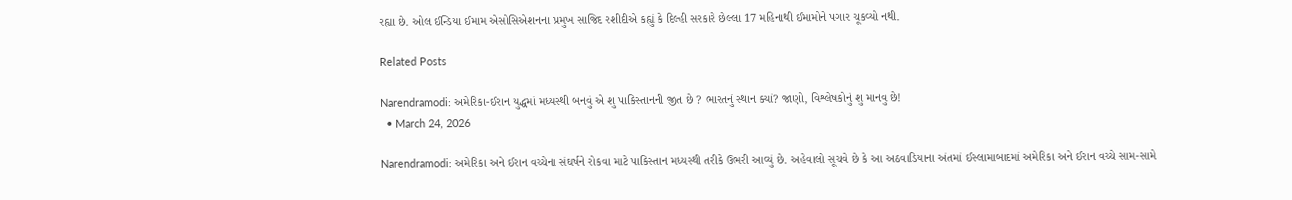રહ્યા છે. ઓલ ઈન્ડિયા ઈમામ એસોસિએશનના પ્રમુખ સાજિદ રશીદીએ કહ્યું કે દિલ્હી સરકારે છેલ્લા 17 મહિનાથી ઈમામોને પગાર ચૂકવ્યો નથી.

Related Posts

Narendramodi: અમેરિકા-ઈરાન યુદ્ધમાં મધ્યસ્થી બનવું એ શુ પાકિસ્તાનની જીત છે ? ભારતનું સ્થાન ક્યાં? જાણો, વિશ્લેષકોનું શુ માનવુ છે!
  • March 24, 2026

Narendramodi: અમેરિકા અને ઈરાન વચ્ચેના સંઘર્ષને રોકવા માટે પાકિસ્તાન મધ્યસ્થી તરીકે ઉભરી આવ્યું છે. અહેવાલો સૂચવે છે કે આ અઠવાડિયાના અંતમાં ઈસ્લામાબાદમાં અમેરિકા અને ઈરાન વચ્ચે સામ-સામે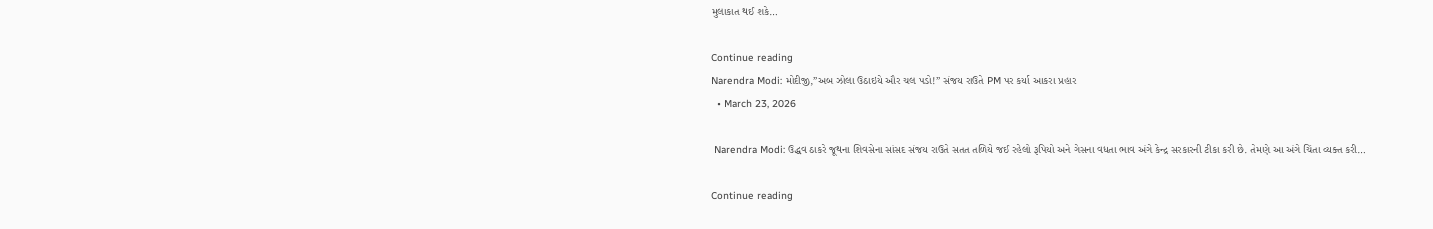મુલાકાત થઈ શકે…

Continue reading
Narendra Modi: મોદીજી,”અબ ઝોલા ઉઠાઇયે ઔર ચલ પડો!” સંજય રાઉતે PM પર કર્યા આકરા પ્રહાર
  • March 23, 2026

 Narendra Modi: ઉદ્ધવ ઠાકરે જૂથના શિવસેના સાંસદ સંજય રાઉતે સતત તળિયે જઈ રહેલો રૂપિયો અને ગેસના વધતા ભાવ અંગે કેન્દ્ર સરકારની ટીકા કરી છે. તેમણે આ અંગે ચિંતા વ્યક્ત કરી…

Continue reading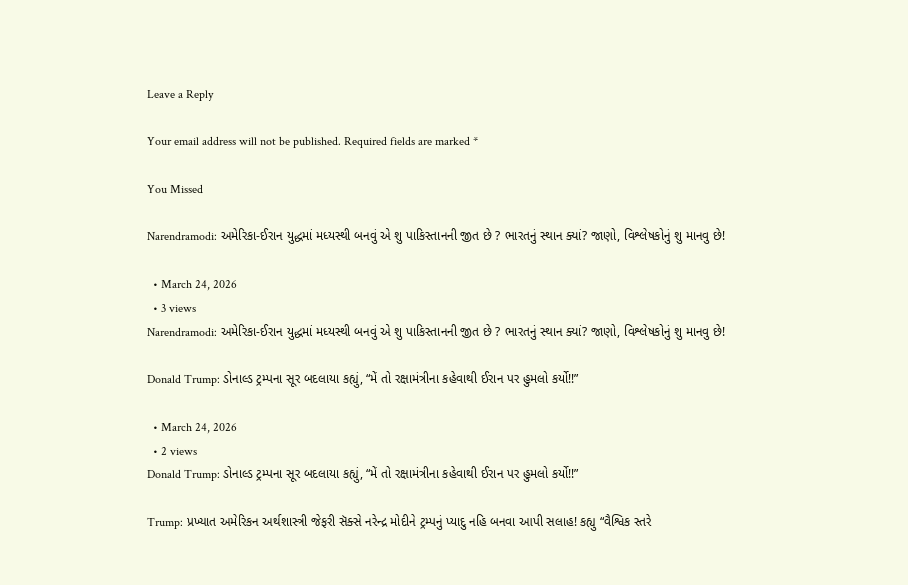Leave a Reply

Your email address will not be published. Required fields are marked *

You Missed

Narendramodi: અમેરિકા-ઈરાન યુદ્ધમાં મધ્યસ્થી બનવું એ શુ પાકિસ્તાનની જીત છે ? ભારતનું સ્થાન ક્યાં? જાણો, વિશ્લેષકોનું શુ માનવુ છે!

  • March 24, 2026
  • 3 views
Narendramodi: અમેરિકા-ઈરાન યુદ્ધમાં મધ્યસ્થી બનવું એ શુ પાકિસ્તાનની જીત છે ? ભારતનું સ્થાન ક્યાં? જાણો, વિશ્લેષકોનું શુ માનવુ છે!

Donald Trump: ડોનાલ્ડ ટ્રમ્પના સૂર બદલાયા કહ્યું, “મેં તો રક્ષામંત્રીના કહેવાથી ઈરાન પર હુમલો કર્યો!!”

  • March 24, 2026
  • 2 views
Donald Trump: ડોનાલ્ડ ટ્રમ્પના સૂર બદલાયા કહ્યું, “મેં તો રક્ષામંત્રીના કહેવાથી ઈરાન પર હુમલો કર્યો!!”

Trump: પ્રખ્યાત અમેરિકન અર્થશાસ્ત્રી જેફરી સૅક્સે નરેન્દ્ર મોદીને ટ્રમ્પનું પ્યાદુ નહિ બનવા આપી સલાહ! કહ્યુ “વૈશ્વિક સ્તરે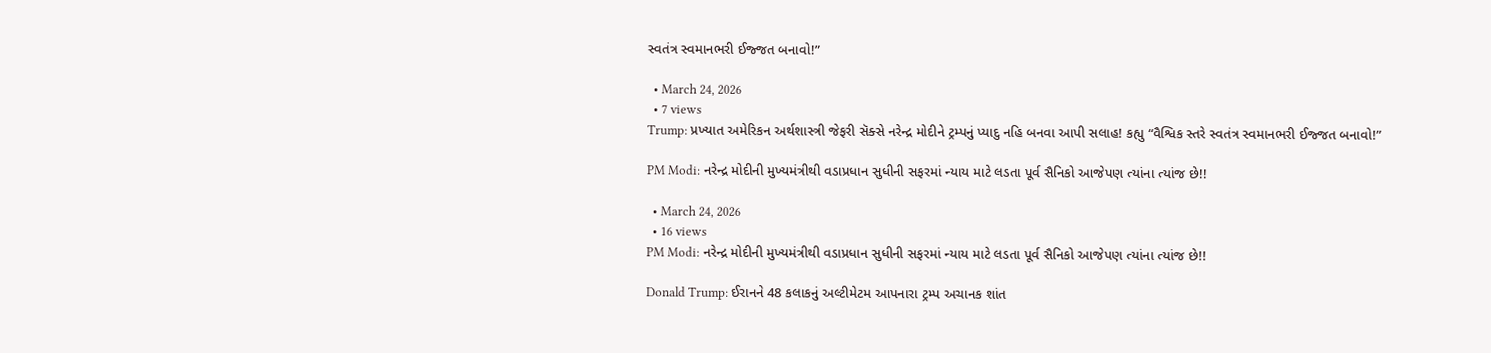સ્વતંત્ર સ્વમાનભરી ઈજ્જત બનાવો!”

  • March 24, 2026
  • 7 views
Trump: પ્રખ્યાત અમેરિકન અર્થશાસ્ત્રી જેફરી સૅક્સે નરેન્દ્ર મોદીને ટ્રમ્પનું પ્યાદુ નહિ બનવા આપી સલાહ! કહ્યુ “વૈશ્વિક સ્તરે સ્વતંત્ર સ્વમાનભરી ઈજ્જત બનાવો!”

PM Modi: નરેન્દ્ર મોદીની મુખ્યમંત્રીથી વડાપ્રધાન સુધીની સફરમાં ન્યાય માટે લડતા પૂર્વ સૈનિકો આજેપણ ત્યાંના ત્યાંજ છે!!

  • March 24, 2026
  • 16 views
PM Modi: નરેન્દ્ર મોદીની મુખ્યમંત્રીથી વડાપ્રધાન સુધીની સફરમાં ન્યાય માટે લડતા પૂર્વ સૈનિકો આજેપણ ત્યાંના ત્યાંજ છે!!

Donald Trump: ઈરાનને 48 કલાકનું અલ્ટીમેટમ આપનારા ટ્રમ્પ અચાનક શાંત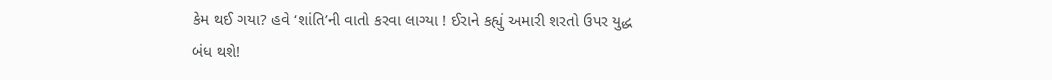કેમ થઈ ગયા? હવે ‘શાંતિ’ની વાતો કરવા લાગ્યા ! ઈરાને કહ્યું અમારી શરતો ઉપર યુદ્ધ બંધ થશે!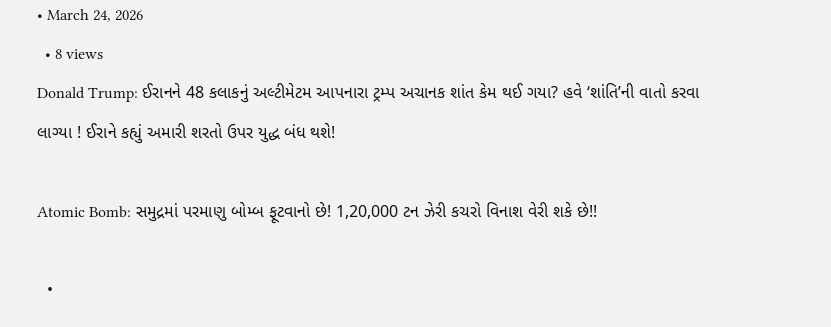• March 24, 2026
  • 8 views
Donald Trump: ઈરાનને 48 કલાકનું અલ્ટીમેટમ આપનારા ટ્રમ્પ અચાનક શાંત કેમ થઈ ગયા? હવે ‘શાંતિ’ની વાતો કરવા લાગ્યા ! ઈરાને કહ્યું અમારી શરતો ઉપર યુદ્ધ બંધ થશે!

Atomic Bomb: સમુદ્રમાં પરમાણુ બોમ્બ ફૂટવાનો છે! 1,20,000 ટન ઝેરી કચરો વિનાશ વેરી શકે છે!!

  •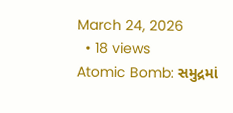March 24, 2026
  • 18 views
Atomic Bomb: સમુદ્રમાં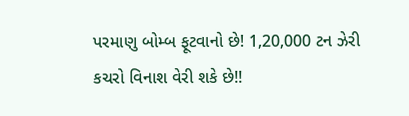પરમાણુ બોમ્બ ફૂટવાનો છે! 1,20,000 ટન ઝેરી કચરો વિનાશ વેરી શકે છે!!